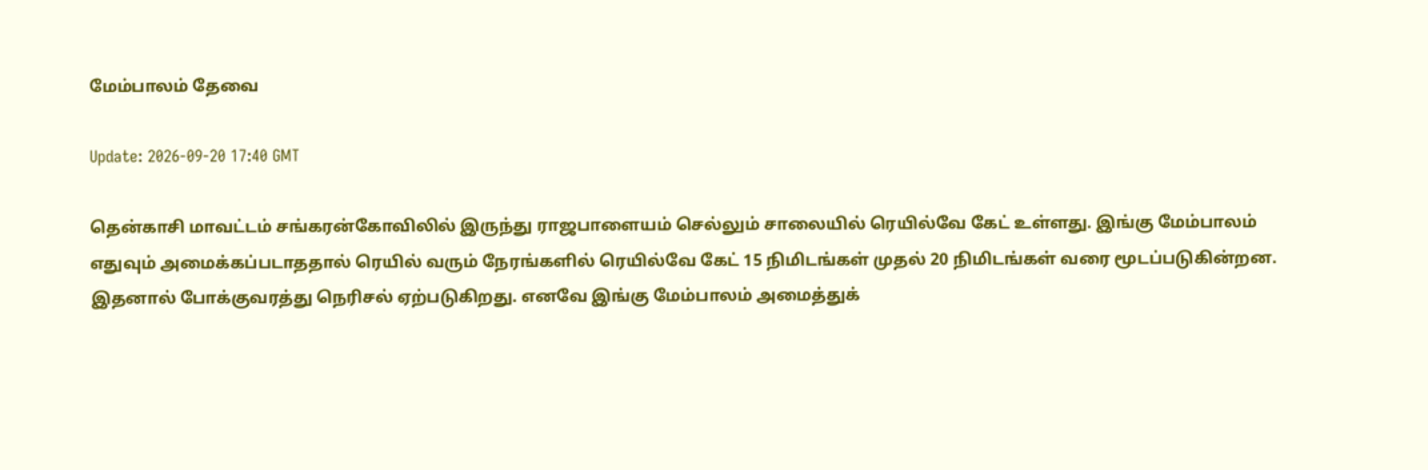மேம்பாலம் தேவை

Update: 2026-09-20 17:40 GMT

தென்காசி மாவட்டம் சங்கரன்கோவிலில் இருந்து ராஜபாளையம் செல்லும் சாலையில் ரெயில்வே கேட் உள்ளது. இங்கு மேம்பாலம் எதுவும் அமைக்கப்படாததால் ரெயில் வரும் நேரங்களில் ரெயில்வே கேட் 15 நிமிடங்கள் முதல் 20 நிமிடங்கள் வரை மூடப்படுகின்றன. இதனால் போக்குவரத்து நெரிசல் ஏற்படுகிறது. எனவே இங்கு மேம்பாலம் அமைத்துக்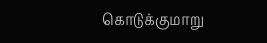கொடுக்குமாறு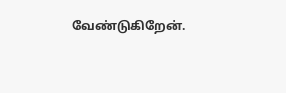வேண்டுகிறேன்.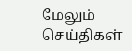மேலும் செய்திகள்